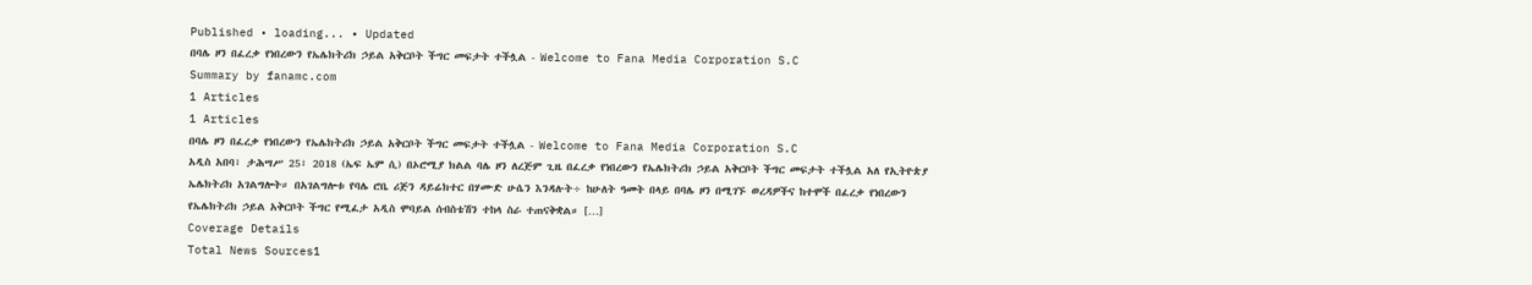Published • loading... • Updated
በባሌ ዞን በፈረቃ የነበረውን የኤሌክትሪክ ኃይል አቅርቦት ችግር መፍታት ተችሏል - Welcome to Fana Media Corporation S.C
Summary by fanamc.com
1 Articles
1 Articles
በባሌ ዞን በፈረቃ የነበረውን የኤሌክትሪክ ኃይል አቅርቦት ችግር መፍታት ተችሏል - Welcome to Fana Media Corporation S.C
አዲስ አበባ፣ ታሕሣሥ 25፣ 2018 (ኤፍ ኤም ሲ) በኦሮሚያ ክልል ባሌ ዞን ለረጅም ጊዜ በፈረቃ የነበረውን የኤሌክትሪክ ኃይል አቅርቦት ችግር መፍታት ተችሏል አለ የኢትዮጵያ ኤሌክትሪክ አገልግሎት። በአገልግሎቱ የባሌ ሮቤ ሪጅን ዳይሬክተር በሃሙድ ሁሴን እንዳሉት÷ ከሁለት ዓመት በላይ በባሌ ዞን በሚገኙ ወረዳዎችና ከተሞች በፈረቃ የነበረውን የኤሌክትሪክ ኃይል አቅርቦት ችግር የሚፈታ አዲስ ሞባይል ሰብስቴሽን ተከላ ስራ ተጠናቅቋል። […]
Coverage Details
Total News Sources1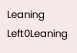Leaning Left0Leaning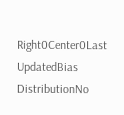Right0Center0Last UpdatedBias DistributionNo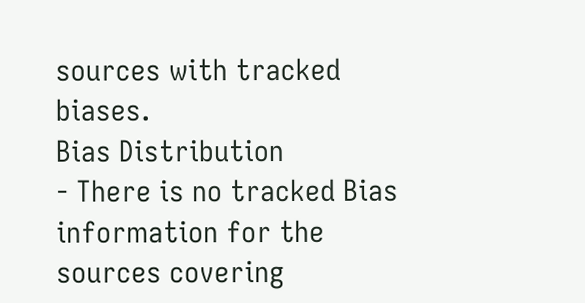sources with tracked biases.
Bias Distribution
- There is no tracked Bias information for the sources covering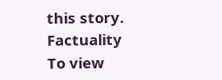this story.
Factuality
To view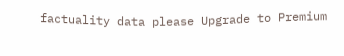factuality data please Upgrade to Premium